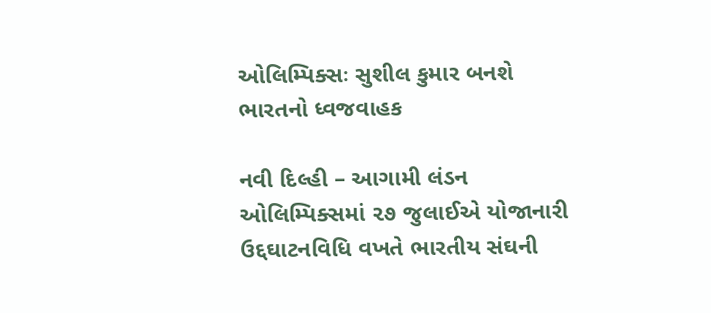ઓલિમ્પિક્સઃ સુશીલ કુમાર બનશે ભારતનો ધ્વજવાહક

નવી દિલ્હી – આગામી લંડન ઓલિમ્પિક્સમાં ૨૭ જુલાઈએ યોજાનારી ઉદ્દઘાટનવિધિ વખતે ભારતીય સંઘની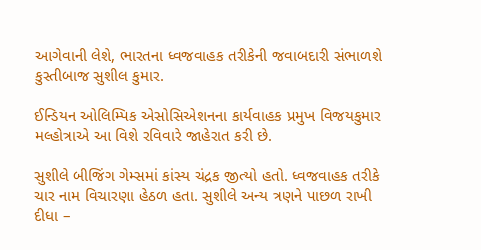આગેવાની લેશે, ભારતના ધ્વજવાહક તરીકેની જવાબદારી સંભાળશે કુસ્તીબાજ સુશીલ કુમાર.

ઈન્ડિયન ઓલિમ્પિક એસોસિએશનના કાર્યવાહક પ્રમુખ વિજયકુમાર મલ્હોત્રાએ આ વિશે રવિવારે જાહેરાત કરી છે.

સુશીલે બીજિંગ ગેમ્સમાં કાંસ્ય ચંદ્રક જીત્યો હતો. ધ્વજવાહક તરીકે ચાર નામ વિચારણા હેઠળ હતા. સુશીલે અન્ય ત્રણને પાછળ રાખી દીધા –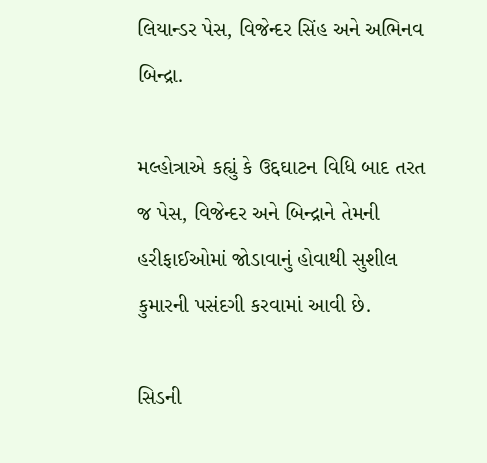લિયાન્ડર પેસ, વિજેન્દર સિંહ અને અભિનવ બિન્દ્રા.

મલ્હોત્રાએ કહ્યું કે ઉદ્દઘાટન વિધિ બાદ તરત જ પેસ, વિજેન્દર અને બિન્દ્રાને તેમની હરીફાઈઓમાં જોડાવાનું હોવાથી સુશીલ કુમારની પસંદગી કરવામાં આવી છે.

સિડની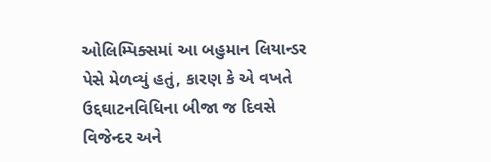ઓલિમ્પિક્સમાં આ બહુમાન લિયાન્ડર પેસે મેળવ્યું હતું, કારણ કે એ વખતે ઉદ્દઘાટનવિધિના બીજા જ દિવસે વિજેન્દર અને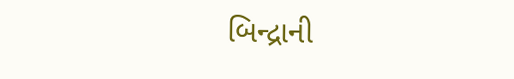બિન્દ્રાની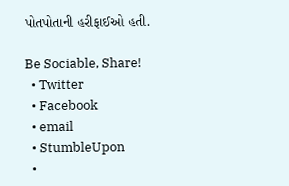પોતપોતાની હરીફાઈઓ હતી.

Be Sociable, Share!
  • Twitter
  • Facebook
  • email
  • StumbleUpon
  •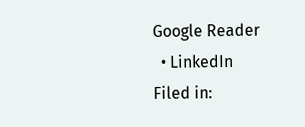Google Reader
  • LinkedIn
Filed in: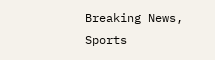Breaking News, Sports